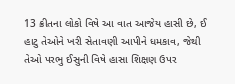13 ક્રીતના લોકો વિષે આ વાત આજેય હાસી છે, ઈ હાટુ તેઓને ખરી સેતાવણી આપીને ધમકાવ, જેથી તેઓ પરભુ ઈસુની વિષે હાસા શિક્ષણ ઉપર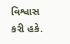વિશ્વાસ કરી હકે.